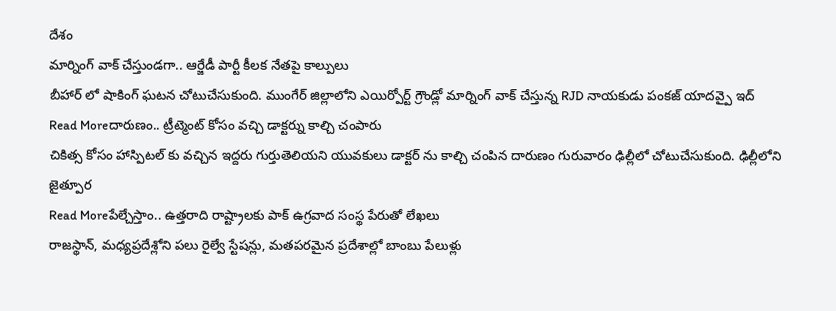దేశం
మార్నింగ్ వాక్ చేస్తుండగా.. ఆర్జేడీ పార్టీ కీలక నేతపై కాల్పులు
బీహార్ లో షాకింగ్ ఘటన చోటుచేసుకుంది. ముంగేర్ జిల్లాలోని ఎయిర్పోర్ట్ గ్రౌండ్లో మార్నింగ్ వాక్ చేస్తున్న RJD నాయకుడు పంకజ్ యాదవ్పై ఇద్
Read Moreదారుణం.. ట్రీట్మెంట్ కోసం వచ్చి డాక్టర్ను కాల్చి చంపారు
చికిత్స కోసం హాస్పిటల్ కు వచ్చిన ఇద్దరు గుర్తుతెలియని యువకులు డాక్టర్ ను కాల్చి చంపిన దారుణం గురువారం ఢిల్లీలో చోటుచేసుకుంది. ఢిల్లీలోని జైత్పూర
Read Moreపేల్చేస్తాం.. ఉత్తరాది రాష్ట్రాలకు పాక్ ఉగ్రవాద సంస్థ పేరుతో లేఖలు
రాజస్థాన్, మధ్యప్రదేశ్లోని పలు రైల్వే స్టేషన్లు, మతపరమైన ప్రదేశాల్లో బాంబు పేలుళ్లు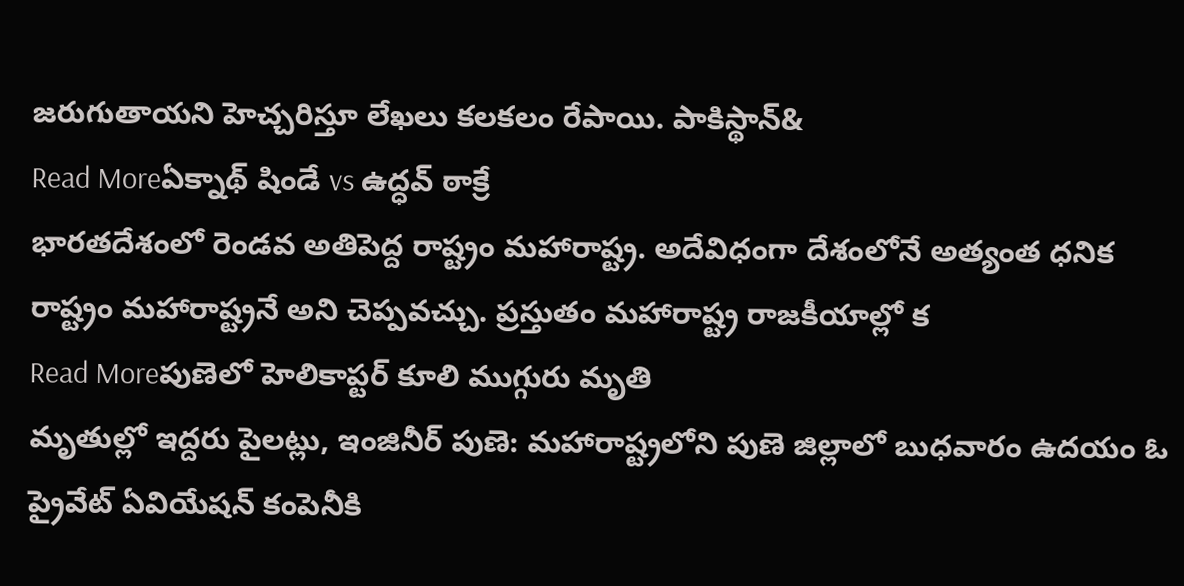జరుగుతాయని హెచ్చరిస్తూ లేఖలు కలకలం రేపాయి. పాకిస్థాన్&
Read Moreఏక్నాథ్ షిండే vs ఉద్ధవ్ ఠాక్రే
భారతదేశంలో రెండవ అతిపెద్ద రాష్ట్రం మహారాష్ట్ర. అదేవిధంగా దేశంలోనే అత్యంత ధనిక రాష్ట్రం మహారాష్ట్రనే అని చెప్పవచ్చు. ప్రస్తుతం మహారాష్ట్ర రాజకీయాల్లో క
Read Moreపుణెలో హెలికాప్టర్ కూలి ముగ్గురు మృతి
మృతుల్లో ఇద్దరు పైలట్లు, ఇంజినీర్ పుణె: మహారాష్ట్రలోని పుణె జిల్లాలో బుధవారం ఉదయం ఓ ప్రైవేట్ ఏవియేషన్ కంపెనీకి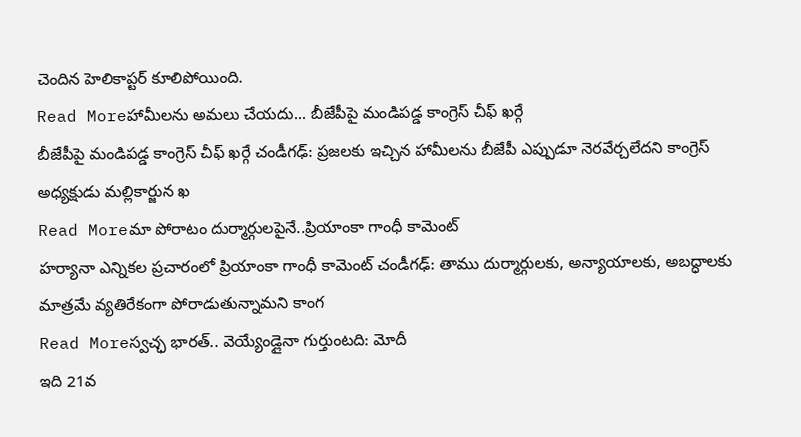చెందిన హెలికాప్టర్ కూలిపోయింది.
Read Moreహామీలను అమలు చేయదు... బీజేపీపై మండిపడ్డ కాంగ్రెస్ చీఫ్ ఖర్గే
బీజేపీపై మండిపడ్డ కాంగ్రెస్ చీఫ్ ఖర్గే చండీగఢ్: ప్రజలకు ఇచ్చిన హామీలను బీజేపీ ఎప్పుడూ నెరవేర్చలేదని కాంగ్రెస్ అధ్యక్షుడు మల్లికార్జున ఖ
Read Moreమా పోరాటం దుర్మార్గులపైనే..ప్రియాంకా గాంధీ కామెంట్
హర్యానా ఎన్నికల ప్రచారంలో ప్రియాంకా గాంధీ కామెంట్ చండీగఢ్: తాము దుర్మార్గులకు, అన్యాయాలకు, అబద్ధాలకు మాత్రమే వ్యతిరేకంగా పోరాడుతున్నామని కాంగ
Read Moreస్వచ్ఛ భారత్.. వెయ్యేండ్లైనా గుర్తుంటది: మోదీ
ఇది 21వ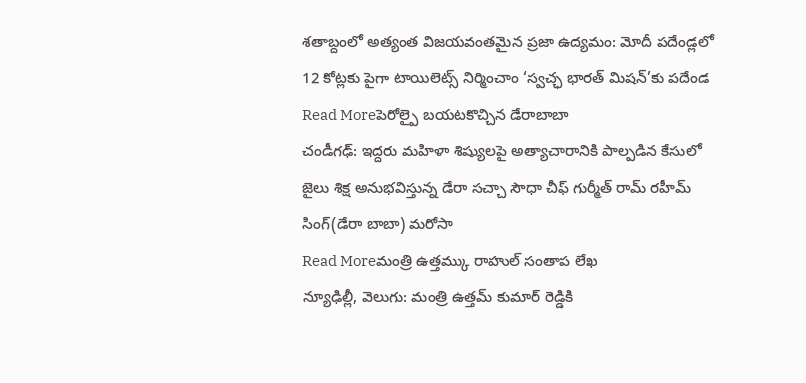శతాబ్దంలో అత్యంత విజయవంతమైన ప్రజా ఉద్యమం: మోదీ పదేండ్లలో 12 కోట్లకు పైగా టాయిలెట్స్ నిర్మించాం ‘స్వచ్ఛ భారత్ మిషన్’కు పదేండ
Read Moreపెరోల్పై బయటకొచ్చిన డేరాబాబా
చండీగఢ్: ఇద్దరు మహిళా శిష్యులపై అత్యాచారానికి పాల్పడిన కేసులో జైలు శిక్ష అనుభవిస్తున్న డేరా సచ్చా సౌధా చీఫ్ గుర్మీత్ రామ్ రహీమ్ సింగ్(డేరా బాబా) మరోసా
Read Moreమంత్రి ఉత్తమ్కు రాహుల్ సంతాప లేఖ
న్యూఢిల్లీ, వెలుగు: మంత్రి ఉత్తమ్ కుమార్ రెడ్డికి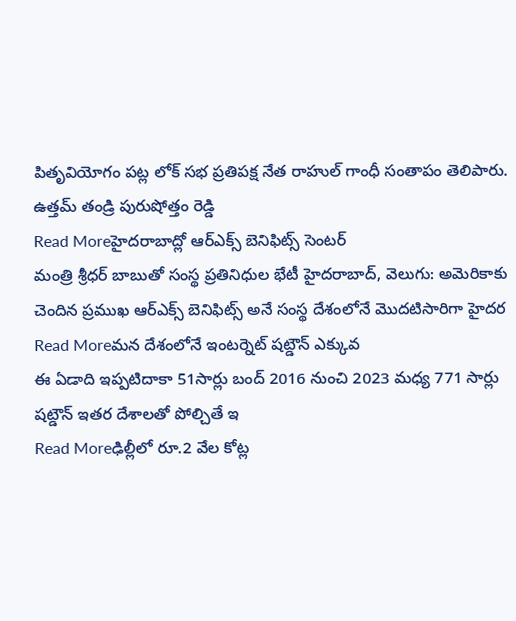పితృవియోగం పట్ల లోక్ సభ ప్రతిపక్ష నేత రాహుల్ గాంధీ సంతాపం తెలిపారు. ఉత్తమ్ తండ్రి పురుషోత్తం రెడ్డి
Read Moreహైదరాబాద్లో ఆర్ఎక్స్ బెనిఫిట్స్ సెంటర్
మంత్రి శ్రీధర్ బాబుతో సంస్థ ప్రతినిధుల భేటీ హైదరాబాద్, వెలుగు: అమెరికాకు చెందిన ప్రముఖ ఆర్ఎక్స్ బెనిఫిట్స్ అనే సంస్థ దేశంలోనే మొదటిసారిగా హైదర
Read Moreమన దేశంలోనే ఇంటర్నెట్ షట్డౌన్ ఎక్కువ
ఈ ఏడాది ఇప్పటిదాకా 51సార్లు బంద్ 2016 నుంచి 2023 మధ్య 771 సార్లు షట్డౌన్ ఇతర దేశాలతో పోల్చితే ఇ
Read Moreఢిల్లీలో రూ.2 వేల కోట్ల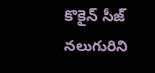కొకైన్ సీజ్
నలుగురిని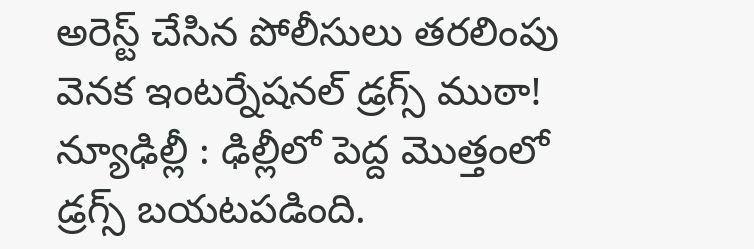అరెస్ట్ చేసిన పోలీసులు తరలింపు వెనక ఇంటర్నేషనల్ డ్రగ్స్ ముఠా! న్యూఢిల్లీ : ఢిల్లీలో పెద్ద మొత్తంలో డ్రగ్స్ బయటపడింది.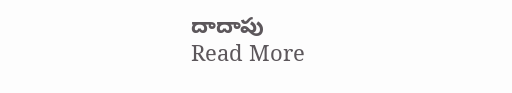దాదాపు
Read More